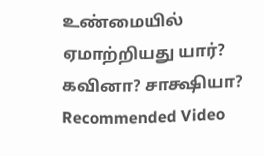உண்மையில் ஏமாற்றியது யார்? கவினா? சாக்ஷியா?
Recommended Video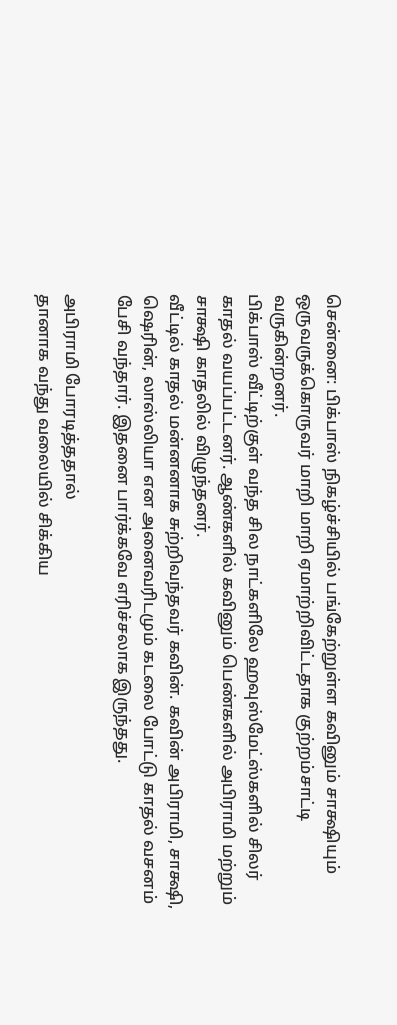சென்னை: பிக்பாஸ் நிகழ்ச்சியில் பங்கேற்றுள்ள கவினும் சாக்ஷியும் ஒருவருக்கொருவர் மாறி மாறி ஏமாற்றிவிட்டதாக குற்றம்சாட்டி வருகின்றனர்.
பிக்பாஸ் வீட்டிற்குள் வந்த சில நாட்களிலே ஹவுஸ்மேட்ஸ்களில் சிலர் காதல் வயப்பட்டனர். ஆண்களில் கவினும் பெண்களில் அபிராமி மற்றும் சாக்ஷி காதலில் விழுந்தனர்.
வீட்டில் காதல் மன்னனாக சுற்றிவந்தவர் கவின். கவின் அபிராமி, சாக்ஷி, ஷெரின், லாஸ்லியா என அனைவரிடமும் கடலை போட்டு காதல் வசனம் பேசி வந்தார். இதனை பார்க்கவே எரிச்சலாக இருந்தது.

அபிராமி போரடித்ததால்
தானாக வந்து வலையில் சிக்கிய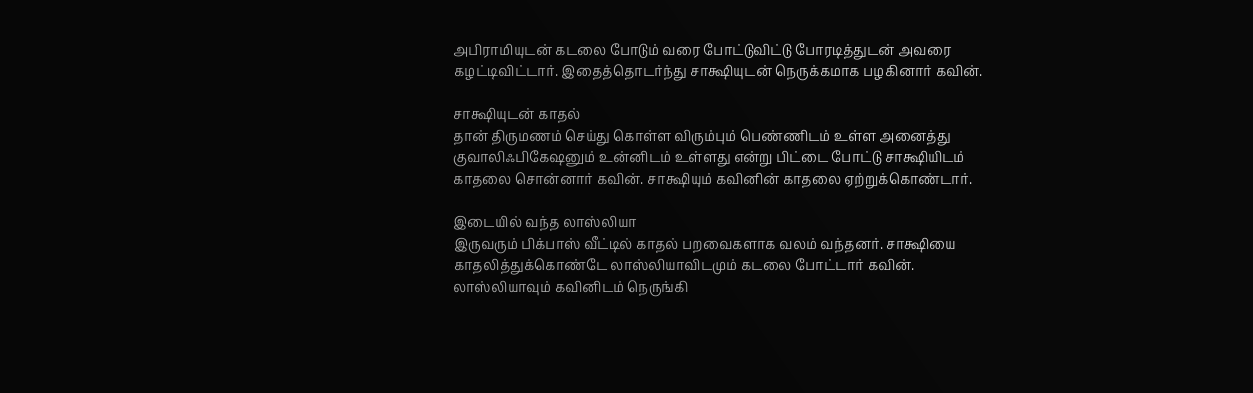அபிராமியுடன் கடலை போடும் வரை போட்டுவிட்டு போரடித்துடன் அவரை கழட்டிவிட்டார். இதைத்தொடர்ந்து சாக்ஷியுடன் நெருக்கமாக பழகினார் கவின்.

சாக்ஷியுடன் காதல்
தான் திருமணம் செய்து கொள்ள விரும்பும் பெண்ணிடம் உள்ள அனைத்து குவாலிஃபிகேஷனும் உன்னிடம் உள்ளது என்று பிட்டை போட்டு சாக்ஷியிடம் காதலை சொன்னார் கவின். சாக்ஷியும் கவினின் காதலை ஏற்றுக்கொண்டார்.

இடையில் வந்த லாஸ்லியா
இருவரும் பிக்பாஸ் வீட்டில் காதல் பறவைகளாக வலம் வந்தனர். சாக்ஷியை காதலித்துக்கொண்டே லாஸ்லியாவிடமும் கடலை போட்டார் கவின். லாஸ்லியாவும் கவினிடம் நெருங்கி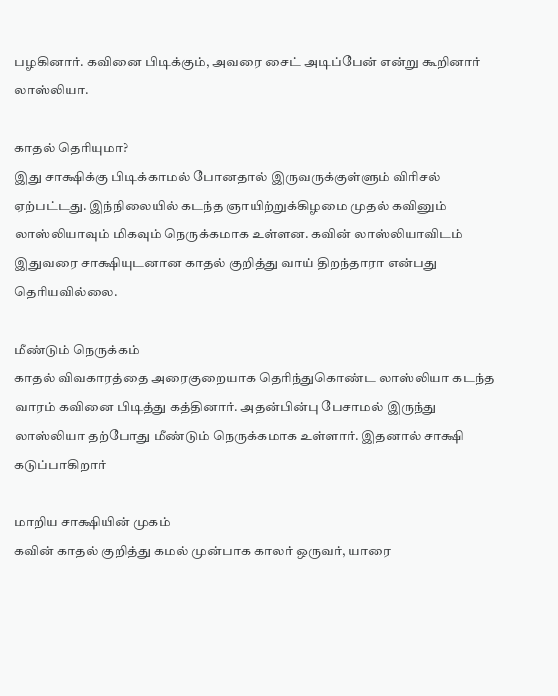பழகினார். கவினை பிடிக்கும், அவரை சைட் அடிப்பேன் என்று கூறினார் லாஸ்லியா.

காதல் தெரியுமா?
இது சாக்ஷிக்கு பிடிக்காமல் போனதால் இருவருக்குள்ளும் விரிசல் ஏற்பட்டது. இந்நிலையில் கடந்த ஞாயிற்றுக்கிழமை முதல் கவினும் லாஸ்லியாவும் மிகவும் நெருக்கமாக உள்ளன. கவின் லாஸ்லியாவிடம் இதுவரை சாக்ஷியுடனான காதல் குறித்து வாய் திறந்தாரா என்பது தெரியவில்லை.

மீண்டும் நெருக்கம்
காதல் விவகாரத்தை அரைகுறையாக தெரிந்துகொண்ட லாஸ்லியா கடந்த வாரம் கவினை பிடித்து கத்தினார். அதன்பின்பு பேசாமல் இருந்து லாஸ்லியா தற்போது மீண்டும் நெருக்கமாக உள்ளார். இதனால் சாக்ஷி கடுப்பாகிறார்

மாறிய சாக்ஷியின் முகம்
கவின் காதல் குறித்து கமல் முன்பாக காலர் ஒருவர், யாரை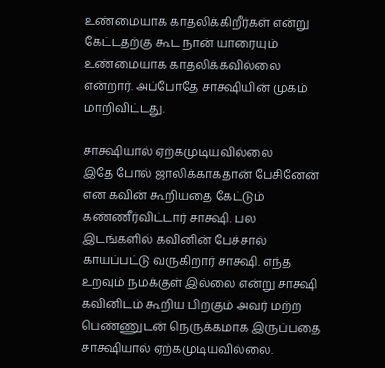உண்மையாக காதலிக்கிறீர்கள் என்று கேட்டதற்கு கூட நான் யாரையும் உண்மையாக காதலிக்கவில்லை என்றார். அப்போதே சாக்ஷியின் முகம் மாறிவிட்டது.

சாக்ஷியால் ஏற்கமுடியவில்லை
இதே போல் ஜாலிக்காகதான் பேசினேன் என கவின் கூறியதை கேட்டும் கண்ணீர்விட்டார் சாக்ஷி. பல இடங்களில் கவினின் பேச்சால் காயப்பட்டு வருகிறார் சாக்ஷி. எந்த உறவும் நமக்குள் இல்லை என்று சாக்ஷி கவினிடம் கூறிய பிறகும் அவர் மற்ற பெண்ணுடன் நெருக்கமாக இருப்பதை சாக்ஷியால் ஏற்கமுடியவில்லை.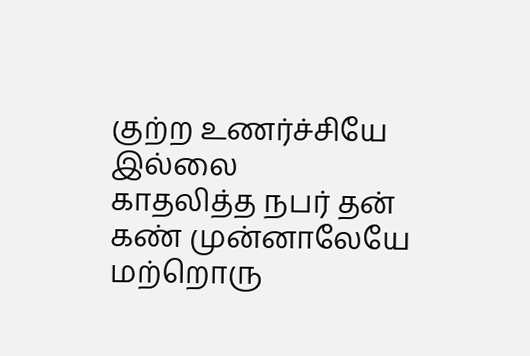குற்ற உணர்ச்சியே இல்லை
காதலித்த நபர் தன் கண் முன்னாலேயே மற்றொரு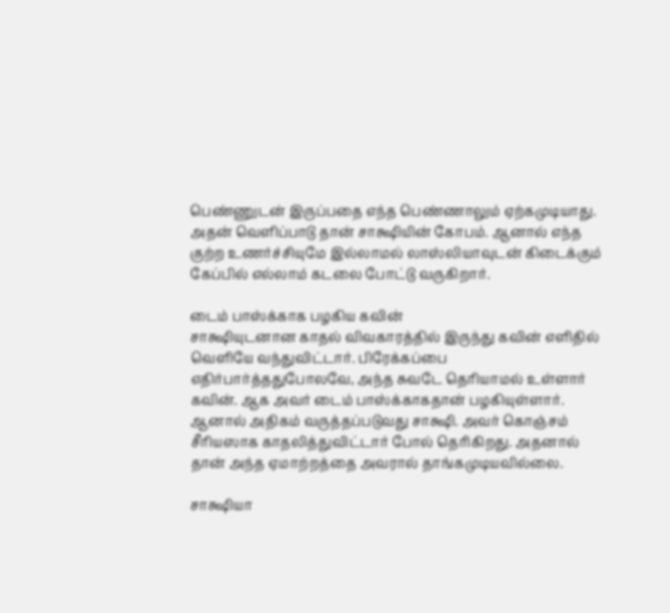பெண்ணுடன் இருப்பதை எந்த பெண்ணாலும் ஏற்கமுடியாது. அதன் வெளிப்பாடு தான் சாக்ஷியின் கோபம். ஆனால் எந்த குற்ற உணர்ச்சியுமே இல்லாமல் லாஸ்லியாவுடன் கிடைக்கும் கேப்பில் எல்லாம் கடலை போட்டு வருகிறார்.

டைம் பாஸ்க்காக பழகிய கவின்
சாக்ஷியுடனான காதல் விவகாரத்தில் இருந்து கவின் எளிதில் வெளியே வந்துவிட்டார். பிரேக்கப்பை எதிர்பார்த்ததுபோலவே, அந்த சுவடே தெரியாமல் உள்ளார் கவின். ஆக அவர் டைம் பாஸ்க்காகதான் பழகியுள்ளார். ஆனால் அதிகம் வருத்தப்படுவது சாக்ஷி. அவர் கொஞ்சம் சீரியஸாக காதலித்துவிட்டார் போல் தெரிகிறது. அதனால் தான் அந்த ஏமாற்றத்தை அவரால் தாங்கமுடியவில்லை.

சாக்ஷியா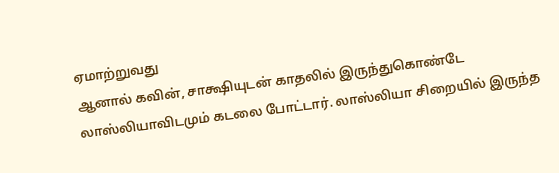ஏமாற்றுவது
ஆனால் கவின், சாக்ஷியுடன் காதலில் இருந்துகொண்டே லாஸ்லியாவிடமும் கடலை போட்டார். லாஸ்லியா சிறையில் இருந்த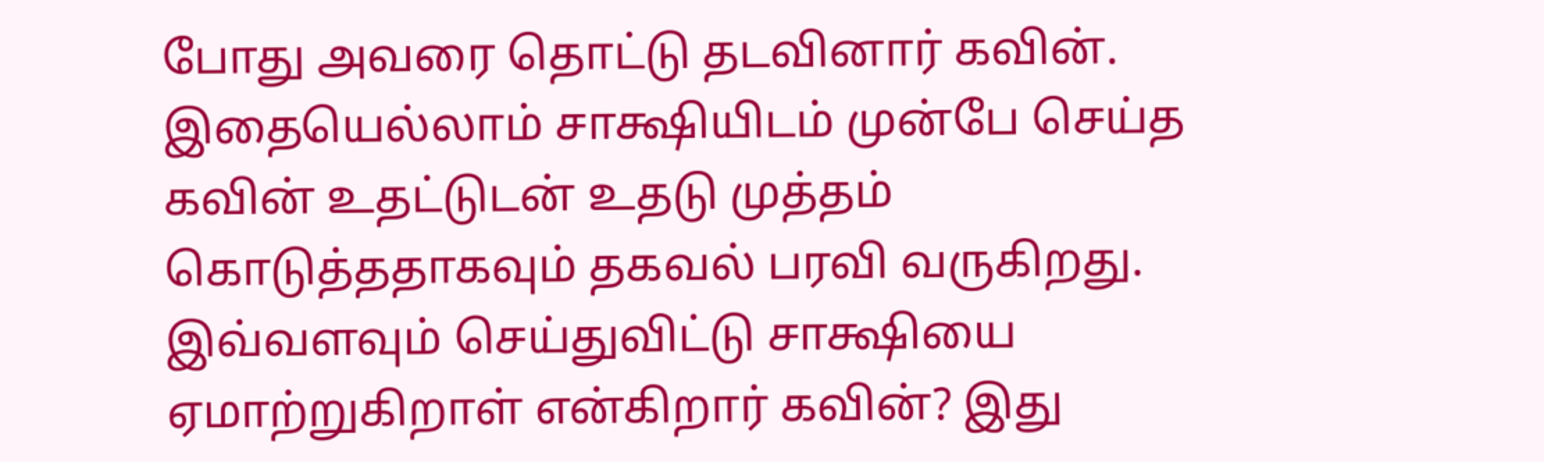போது அவரை தொட்டு தடவினார் கவின். இதையெல்லாம் சாக்ஷியிடம் முன்பே செய்த கவின் உதட்டுடன் உதடு முத்தம் கொடுத்ததாகவும் தகவல் பரவி வருகிறது. இவ்வளவும் செய்துவிட்டு சாக்ஷியை ஏமாற்றுகிறாள் என்கிறார் கவின்? இது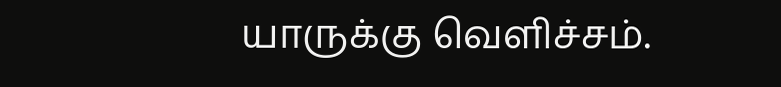யாருக்கு வெளிச்சம்.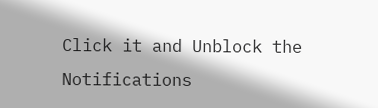Click it and Unblock the Notifications